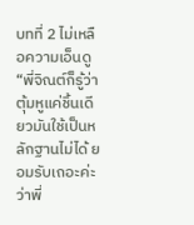บทที่ 2 ไม่เหลือความเอ็นดู
“พี่จิณต์ก็รู้ว่าตุ้มหูแค่ชิ้นเดียวมันใช้เป็นหลักฐานไม่ได้ ยอมรับเถอะค่ะว่าพี่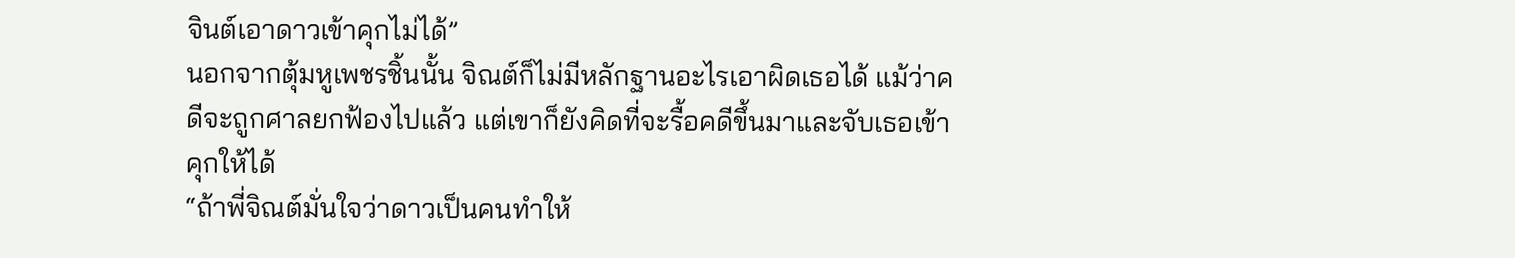จินต์เอาดาวเข้าคุกไม่ได้”
นอกจากตุ้มหูเพชรชิ้นนั้น จิณต์ก็ไม่มีหลักฐานอะไรเอาผิดเธอได้ แม้ว่าคดีจะถูกศาลยกฟ้องไปแล้ว แต่เขาก็ยังคิดที่จะรื้อคดีขึ้นมาและจับเธอเข้าคุกให้ได้
“ถ้าพี่จิณต์มั่นใจว่าดาวเป็นคนทำให้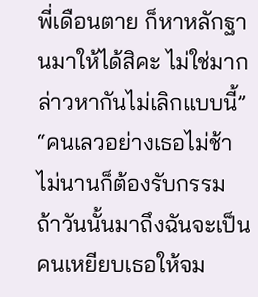พี่เดือนตาย ก็หาหลักฐานมาให้ได้สิคะ ไม่ใช่มากล่าวหากันไม่เลิกแบบนี้”
“คนเลวอย่างเธอไม่ช้าไม่นานก็ต้องรับกรรม ถ้าวันนั้นมาถึงฉันจะเป็นคนเหยียบเธอให้จม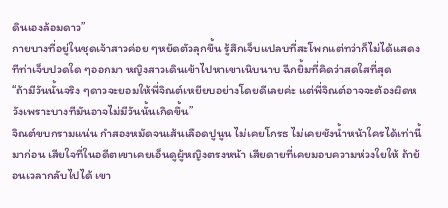ดินเองล้อมดาว”
กายบางที่อยู่ในชุดเจ้าสาวค่อย ๆหยัดตัวลุกขึ้น รู้สึกเจ็บแปลบที่สะโพกแต่ทว่าก็ไม่ได้แสดงทีท่าเจ็บปวดใด ๆออกมา หญิงสาวเดินเข้าไปหาเขาเนิบนาบ ฉีกยิ้มที่คิดว่าสดใสที่สุด
“ถ้ามีวันนั้นจริง ๆดาวจะยอมให้พี่จิณต์เหยียบอย่างโดยดีเลยค่ะ แต่พี่จิณต์อาจจะต้องผิดหวังเพราะบางทีมันอาจไม่มีวันนั้นเกิดขึ้น”
จิณต์ขบกรามแน่น กำสองหมัดจนเส้นเลือดปูนูน ไม่เคยโกรธ ไม่เคยชังน้ำหน้าใครได้เท่านี้มาก่อน เสียใจที่ในอดีตเขาเคยเอ็นดูผู้หญิงตรงหน้า เสียดายที่เคยมอบความห่วงใยให้ ถ้าย้อนเวลากลับไปได้ เขา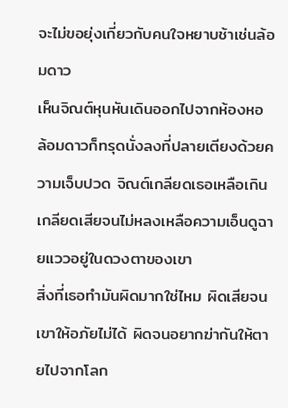จะไม่ขอยุ่งเกี่ยวกับคนใจหยาบช้าเช่นล้อมดาว
เห็นจิณต์หุนหันเดินออกไปจากห้องหอ ล้อมดาวก็ทรุดนั่งลงที่ปลายเตียงด้วยความเจ็บปวด จิณต์เกลียดเธอเหลือเกิน เกลียดเสียจนไม่หลงเหลือความเอ็นดูฉายแววอยู่ในดวงตาของเขา
สิ่งที่เธอทำมันผิดมากใช่ไหม ผิดเสียจนเขาให้อภัยไม่ได้ ผิดจนอยากฆ่ากันให้ตายไปจากโลก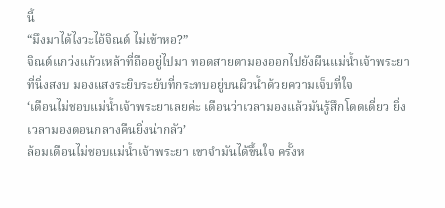นี้
“มึงมาได้ไงวะไอ้จิณต์ ไม่เข้าหอ?”
จิณต์แกว่งแก้วเหล้าที่ถืออยู่ไปมา ทอดสายตามองออกไปยังผืนแม่น้ำเจ้าพระยาที่นิ่งสงบ มองแสงระยิบระยับที่กระทบอยู่บนผิวน้ำด้วยความเจ็บที่ใจ
‘เดือนไม่ชอบแม่น้ำเจ้าพระยาเลยค่ะ เดือนว่าเวลามองแล้วมันรู้สึกโดดเดี่ยว ยิ่งเวลามองตอนกลางคืนยิ่งน่ากลัว’
ล้อมเดือนไม่ชอบแม่น้ำเจ้าพระยา เขาจำมันได้ขึ้นใจ ครั้งห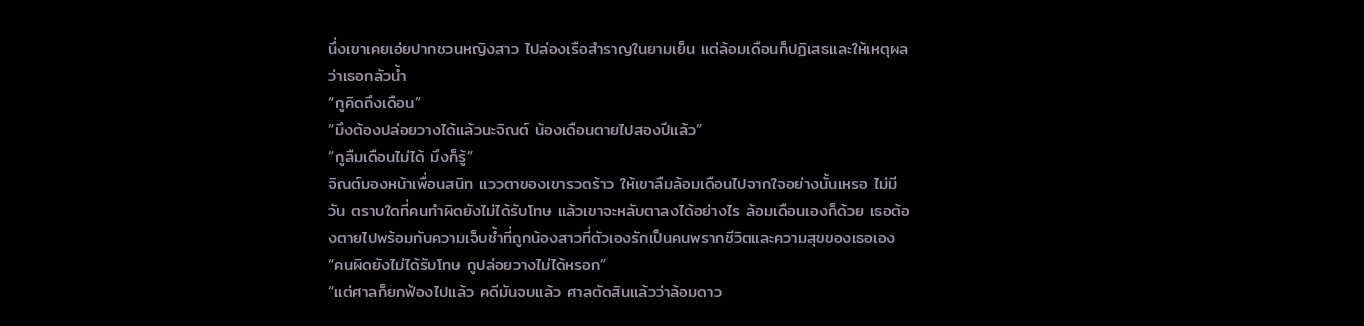นึ่งเขาเคยเอ่ยปากชวนหญิงสาว ไปล่องเรือสำราญในยามเย็น แต่ล้อมเดือนก็ปฏิเสธและให้เหตุผลว่าเธอกลัวน้ำ
“กูคิดถึงเดือน”
“มึงต้องปล่อยวางได้แล้วนะจิณต์ น้องเดือนตายไปสองปีแล้ว”
“กูลืมเดือนไม่ได้ มึงก็รู้”
จิณต์มองหน้าเพื่อนสนิท แววตาของเขารวดร้าว ให้เขาลืมล้อมเดือนไปจากใจอย่างนั้นเหรอ ไม่มีวัน ตราบใดที่คนทำผิดยังไม่ได้รับโทษ แล้วเขาจะหลับตาลงได้อย่างไร ล้อมเดือนเองก็ด้วย เธอต้องตายไปพร้อมกับความเจ็บช้ำที่ถูกน้องสาวที่ตัวเองรักเป็นคนพรากชีวิตและความสุขของเธอเอง
“คนผิดยังไม่ได้รับโทษ กูปล่อยวางไม่ได้หรอก”
“แต่ศาลก็ยกฟ้องไปแล้ว คดีมันจบแล้ว ศาลตัดสินแล้วว่าล้อมดาว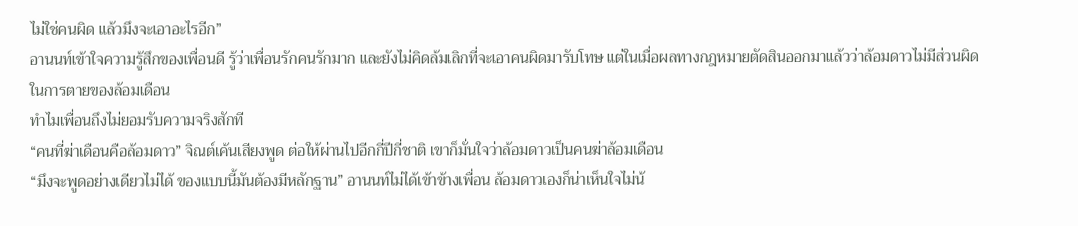ไม่ใช่คนผิด แล้วมึงจะเอาอะไรอีก”
อานนท์เข้าใจความรู้สึกของเพื่อนดี รู้ว่าเพื่อนรักคนรักมาก และยังไม่คิดล้มเลิกที่จะเอาคนผิดมารับโทษ แต่ในเมื่อผลทางกฎหมายตัดสินออกมาแล้วว่าล้อมดาวไม่มีส่วนผิดในการตายของล้อมเดือน
ทำไมเพื่อนถึงไม่ยอมรับความจริงสักที
“คนที่ฆ่าเดือนคือล้อมดาว” จิณต์เค้นเสียงพูด ต่อให้ผ่านไปอีกกี่ปีกี่ชาติ เขาก็มั่นใจว่าล้อมดาวเป็นคนฆ่าล้อมเดือน
“มึงจะพูดอย่างเดียวไม่ได้ ของแบบนี้มันต้องมีหลักฐาน” อานนท์ไม่ได้เข้าข้างเพื่อน ล้อมดาวเองก็น่าเห็นใจไม่น้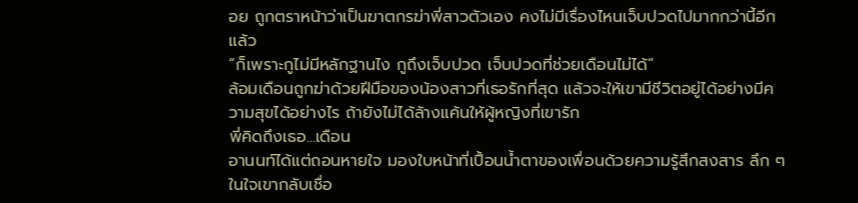อย ถูกตราหน้าว่าเป็นฆาตกรฆ่าพี่สาวตัวเอง คงไม่มีเรื่องไหนเจ็บปวดไปมากกว่านี้อีกแล้ว
“ก็เพราะกูไม่มีหลักฐานไง กูถึงเจ็บปวด เจ็บปวดที่ช่วยเดือนไม่ได้”
ล้อมเดือนถูกฆ่าด้วยฝีมือของน้องสาวที่เธอรักที่สุด แล้วจะให้เขามีชีวิตอยู่ได้อย่างมีความสุขได้อย่างไร ถ้ายังไม่ได้ล้างแค้นให้ผู้หญิงที่เขารัก
พี่คิดถึงเธอ...เดือน
อานนท์ได้แต่ถอนหายใจ มองใบหน้าที่เปื้อนน้ำตาของเพื่อนด้วยความรู้สึกสงสาร ลึก ๆในใจเขากลับเชื่อ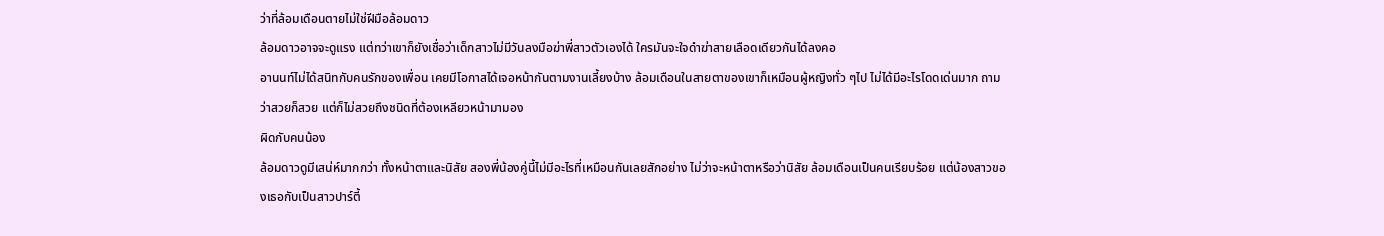ว่าที่ล้อมเดือนตายไม่ใช่ฝีมือล้อมดาว
ล้อมดาวอาจจะดูแรง แต่ทว่าเขาก็ยังเชื่อว่าเด็กสาวไม่มีวันลงมือฆ่าพี่สาวตัวเองได้ ใครมันจะใจดำฆ่าสายเลือดเดียวกันได้ลงคอ
อานนท์ไม่ได้สนิทกับคนรักของเพื่อน เคยมีโอกาสได้เจอหน้ากันตามงานเลี้ยงบ้าง ล้อมเดือนในสายตาของเขาก็เหมือนผู้หญิงทั่ว ๆไป ไม่ได้มีอะไรโดดเด่นมาก ถามว่าสวยก็สวย แต่ก็ไม่สวยถึงชนิดที่ต้องเหลียวหน้ามามอง
ผิดกับคนน้อง
ล้อมดาวดูมีเสน่ห์มากกว่า ทั้งหน้าตาและนิสัย สองพี่น้องคู่นี้ไม่มีอะไรที่เหมือนกันเลยสักอย่าง ไม่ว่าจะหน้าตาหรือว่านิสัย ล้อมเดือนเป็นคนเรียบร้อย แต่น้องสาวของเธอกับเป็นสาวปาร์ตี้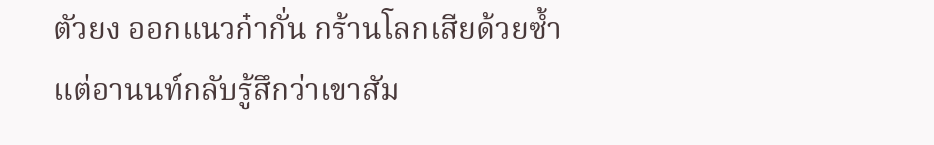ตัวยง ออกแนวก๋ากั่น กร้านโลกเสียด้วยซ้ำ
แต่อานนท์กลับรู้สึกว่าเขาสัม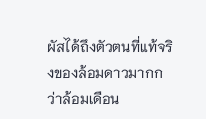ผัสได้ถึงตัวตนที่แท้จริงของล้อมดาวมากกว่าล้อมเดือน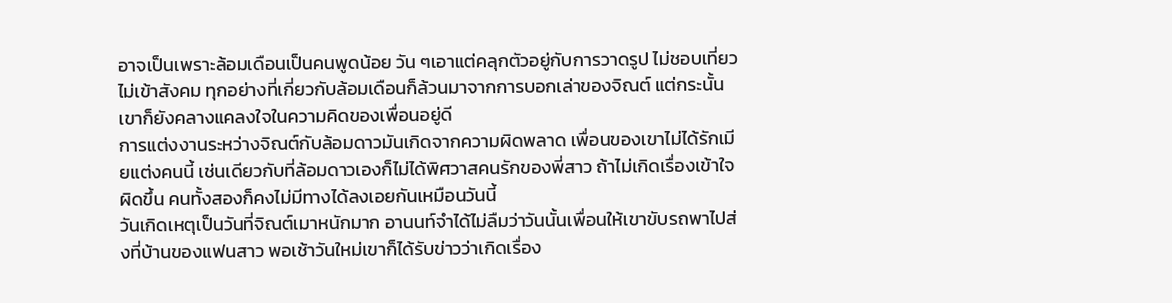อาจเป็นเพราะล้อมเดือนเป็นคนพูดน้อย วัน ๆเอาแต่คลุกตัวอยู่กับการวาดรูป ไม่ชอบเที่ยว ไม่เข้าสังคม ทุกอย่างที่เกี่ยวกับล้อมเดือนก็ล้วนมาจากการบอกเล่าของจิณต์ แต่กระนั้นเขาก็ยังคลางแคลงใจในความคิดของเพื่อนอยู่ดี
การแต่งงานระหว่างจิณต์กับล้อมดาวมันเกิดจากความผิดพลาด เพื่อนของเขาไม่ได้รักเมียแต่งคนนี้ เช่นเดียวกับที่ล้อมดาวเองก็ไม่ได้พิศวาสคนรักของพี่สาว ถ้าไม่เกิดเรื่องเข้าใจผิดขึ้น คนทั้งสองก็คงไม่มีทางได้ลงเอยกันเหมือนวันนี้
วันเกิดเหตุเป็นวันที่จิณต์เมาหนักมาก อานนท์จำได้ไม่ลืมว่าวันนั้นเพื่อนให้เขาขับรถพาไปส่งที่บ้านของแฟนสาว พอเช้าวันใหม่เขาก็ได้รับข่าวว่าเกิดเรื่อง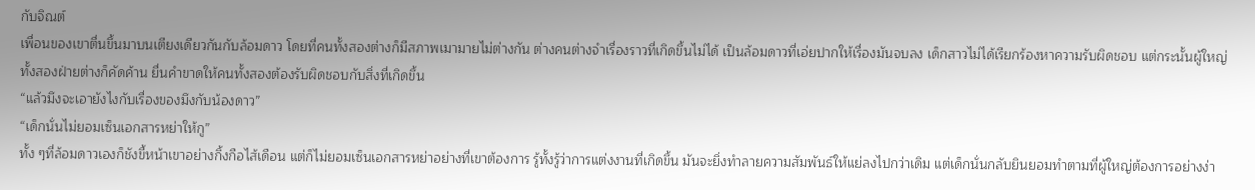กับจิณต์
เพื่อนของเขาตื่นขึ้นมาบนเตียงเดียวกันกับล้อมดาว โดยที่คนทั้งสองต่างก็มีสภาพเมามายไม่ต่างกัน ต่างคนต่างจำเรื่องราวที่เกิดขึ้นไม่ได้ เป็นล้อมดาวที่เอ่ยปากให้เรื่องมันจบลง เด็กสาวไม่ได้เรียกร้องหาความรับผิดชอบ แต่กระนั้นผู้ใหญ่ทั้งสองฝ่ายต่างก็คัดค้าน ยื่นคำขาดให้คนทั้งสองต้องรับผิดชอบกับสิ่งที่เกิดขึ้น
“แล้วมึงจะเอายังไงกับเรื่องของมึงกับน้องดาว”
“เด็กนั่นไม่ยอมเซ็นเอกสารหย่าให้กู”
ทั้ง ๆที่ล้อมดาวเองก็ชังขี้หน้าเขาอย่างกิ้งกือไส้เดือน แต่ก็ไม่ยอมเซ็นเอกสารหย่าอย่างที่เขาต้องการ รู้ทั้งรู้ว่าการแต่งงานที่เกิดขึ้น มันจะยิ่งทำลายความสัมพันธ์ให้แย่ลงไปกว่าเดิม แต่เด็กนั่นกลับยินยอมทำตามที่ผู้ใหญ่ต้องการอย่างง่า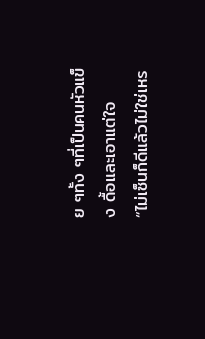ย ๆทั้ง ๆที่เป็นคนหัวแข็ง ดื้อและเอาแต่ใจ
“ไม่เซ็นก็ดีแล้วไม่ใช่เหร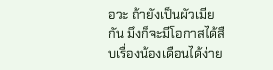อวะ ถ้ายังเป็นผัวเมียกัน มึงก็จะมีโอกาสได้สืบเรื่องน้องเดือนได้ง่าย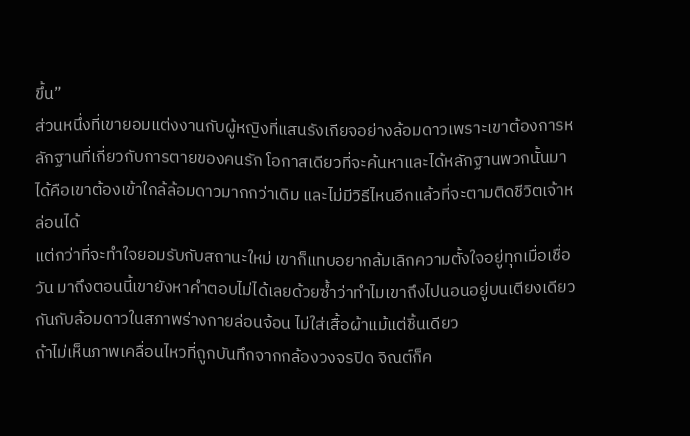ขึ้น”
ส่วนหนึ่งที่เขายอมแต่งงานกับผู้หญิงที่แสนรังเกียจอย่างล้อมดาวเพราะเขาต้องการหลักฐานที่เกี่ยวกับการตายของคนรัก โอกาสเดียวที่จะค้นหาและได้หลักฐานพวกนั้นมาได้คือเขาต้องเข้าใกล้ล้อมดาวมากกว่าเดิม และไม่มีวิธีไหนอีกแล้วที่จะตามติดชีวิตเจ้าหล่อนได้
แต่กว่าที่จะทำใจยอมรับกับสถานะใหม่ เขาก็แทบอยากล้มเลิกความตั้งใจอยู่ทุกเมื่อเชื่อวัน มาถึงตอนนี้เขายังหาคำตอบไม่ได้เลยด้วยซ้ำว่าทำไมเขาถึงไปนอนอยู่บนเตียงเดียวกันกับล้อมดาวในสภาพร่างกายล่อนจ้อน ไม่ใส่เสื้อผ้าแม้แต่ชิ้นเดียว
ถ้าไม่เห็นภาพเคลื่อนไหวที่ถูกบันทึกจากกล้องวงจรปิด จิณต์ก็ค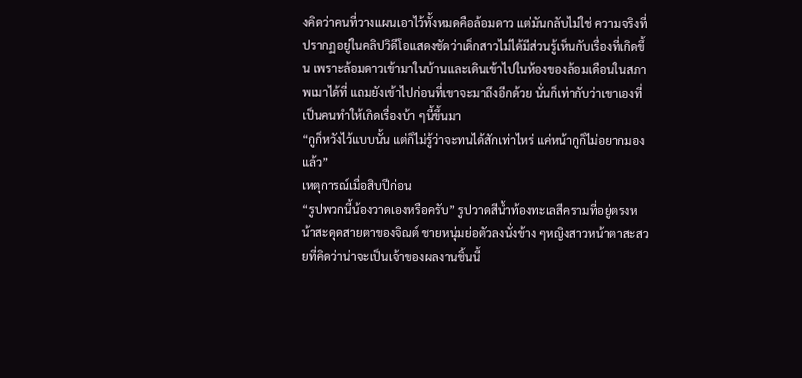งคิดว่าคนที่วางแผนเอาไว้ทั้งหมดคือล้อมดาว แต่มันกลับไม่ใช่ ความจริงที่ปรากฏอยู่ในคลิปวิดีโอแสดงชัดว่าเด็กสาวไม่ได้มีส่วนรู้เห็นกับเรื่องที่เกิดขึ้น เพราะล้อมดาวเข้ามาในบ้านและเดินเข้าไปในห้องของล้อมเดือนในสภาพเมาได้ที่ แถมยังเข้าไปก่อนที่เขาจะมาถึงอีกด้วย นั่นก็เท่ากับว่าเขาเองที่เป็นคนทำให้เกิดเรื่องบ้า ๆนี้ขึ้นมา
“กูก็หวังไว้แบบนั้น แต่ก็ไม่รู้ว่าจะทนได้สักเท่าไหร่ แค่หน้ากูก็ไม่อยากมองแล้ว”
เหตุการณ์เมื่อสิบปีก่อน
“รูปพวกนี้น้องวาดเองหรือครับ” รูปวาดสีน้ำท้องทะเลสีครามที่อยู่ตรงหน้าสะดุดสายตาของจิณต์ ชายหนุ่มย่อตัวลงนั่งข้าง ๆหญิงสาวหน้าตาสะสวยที่คิดว่าน่าจะเป็นเจ้าของผลงานชิ้นนี้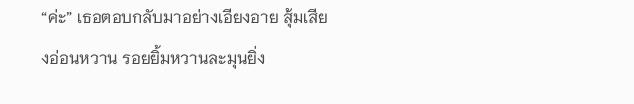“ค่ะ” เธอตอบกลับมาอย่างเอียงอาย สุ้มเสียงอ่อนหวาน รอยยิ้มหวานละมุนยิ่ง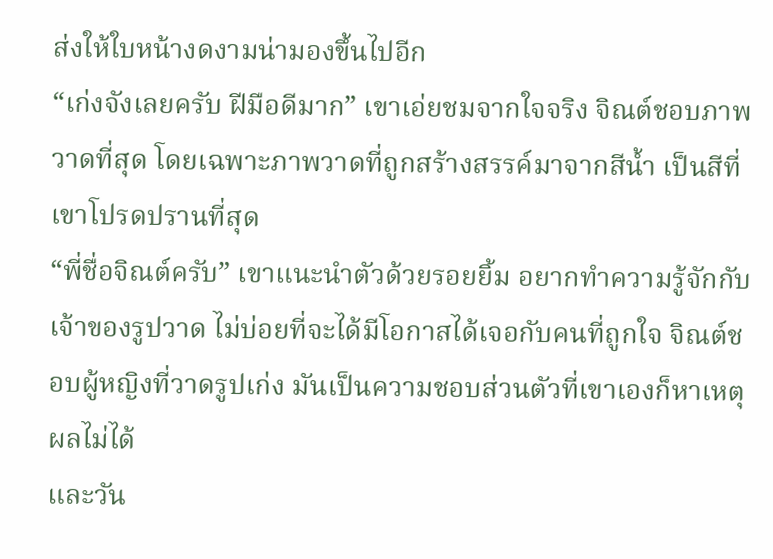ส่งให้ใบหน้างดงามน่ามองขึ้นไปอีก
“เก่งจังเลยครับ ฝีมือดีมาก” เขาเอ่ยชมจากใจจริง จิณต์ชอบภาพวาดที่สุด โดยเฉพาะภาพวาดที่ถูกสร้างสรรค์มาจากสีน้ำ เป็นสีที่เขาโปรดปรานที่สุด
“พี่ชื่อจิณต์ครับ” เขาแนะนำตัวด้วยรอยยิ้ม อยากทำความรู้จักกับเจ้าของรูปวาด ไม่บ่อยที่จะได้มีโอกาสได้เจอกับคนที่ถูกใจ จิณต์ชอบผู้หญิงที่วาดรูปเก่ง มันเป็นความชอบส่วนตัวที่เขาเองก็หาเหตุผลไม่ได้
และวัน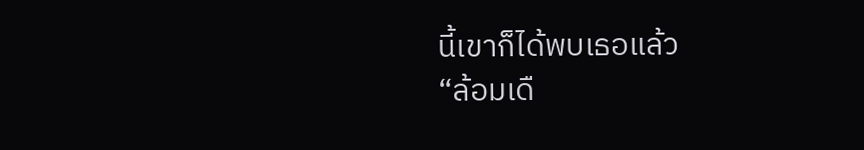นี้เขาก็ได้พบเธอแล้ว
“ล้อมเดื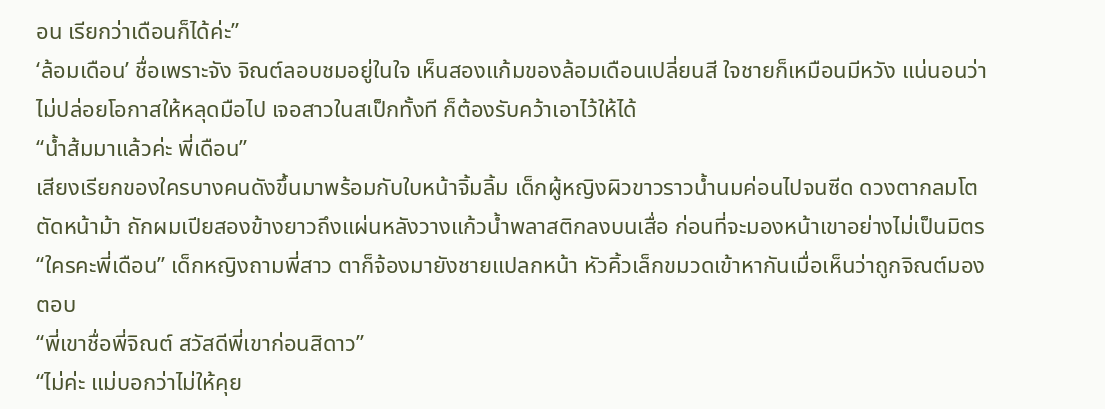อน เรียกว่าเดือนก็ได้ค่ะ”
‘ล้อมเดือน’ ชื่อเพราะจัง จิณต์ลอบชมอยู่ในใจ เห็นสองแก้มของล้อมเดือนเปลี่ยนสี ใจชายก็เหมือนมีหวัง แน่นอนว่าไม่ปล่อยโอกาสให้หลุดมือไป เจอสาวในสเป็กทั้งที ก็ต้องรับคว้าเอาไว้ให้ได้
“น้ำส้มมาแล้วค่ะ พี่เดือน”
เสียงเรียกของใครบางคนดังขึ้นมาพร้อมกับใบหน้าจิ้มลิ้ม เด็กผู้หญิงผิวขาวราวน้ำนมค่อนไปจนซีด ดวงตากลมโต ตัดหน้าม้า ถักผมเปียสองข้างยาวถึงแผ่นหลังวางแก้วน้ำพลาสติกลงบนเสื่อ ก่อนที่จะมองหน้าเขาอย่างไม่เป็นมิตร
“ใครคะพี่เดือน” เด็กหญิงถามพี่สาว ตาก็จ้องมายังชายแปลกหน้า หัวคิ้วเล็กขมวดเข้าหากันเมื่อเห็นว่าถูกจิณต์มองตอบ
“พี่เขาชื่อพี่จิณต์ สวัสดีพี่เขาก่อนสิดาว”
“ไม่ค่ะ แม่บอกว่าไม่ให้คุย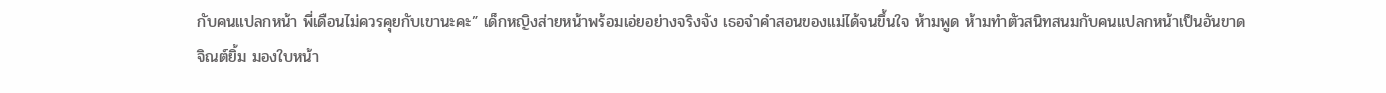กับคนแปลกหน้า พี่เดือนไม่ควรคุยกับเขานะคะ” เด็กหญิงส่ายหน้าพร้อมเอ่ยอย่างจริงจัง เธอจำคำสอนของแม่ได้จนขึ้นใจ ห้ามพูด ห้ามทำตัวสนิทสนมกับคนแปลกหน้าเป็นอันขาด
จิณต์ยิ้ม มองใบหน้า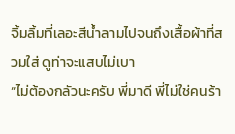จิ้มลิ้มที่เลอะสีน้ำลามไปจนถึงเสื้อผ้าที่สวมใส่ ดูท่าจะแสบไม่เบา
“ไม่ต้องกลัวนะครับ พี่มาดี พี่ไม่ใช่คนร้า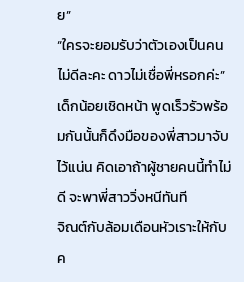ย”
“ใครจะยอมรับว่าตัวเองเป็นคนไม่ดีละคะ ดาวไม่เชื่อพี่หรอกค่ะ” เด็กน้อยเชิดหน้า พูดเร็วรัวพร้อมกันนั้นก็ดึงมือของพี่สาวมาจับไว้แน่น คิดเอาถ้าผู้ชายคนนี้ทำไม่ดี จะพาพี่สาววิ่งหนีทันที
จิณต์กับล้อมเดือนหัวเราะให้กับค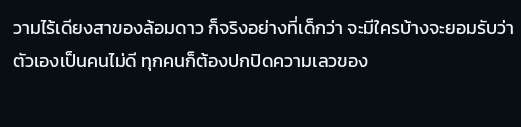วามไร้เดียงสาของล้อมดาว ก็จริงอย่างที่เด็กว่า จะมีใครบ้างจะยอมรับว่าตัวเองเป็นคนไม่ดี ทุกคนก็ต้องปกปิดความเลวของ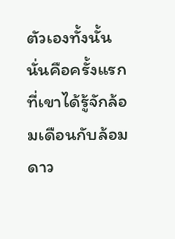ตัวเองทั้งนั้น
นั่นคือครั้งแรกที่เขาได้รู้จักล้อมเดือนกับล้อมดาว